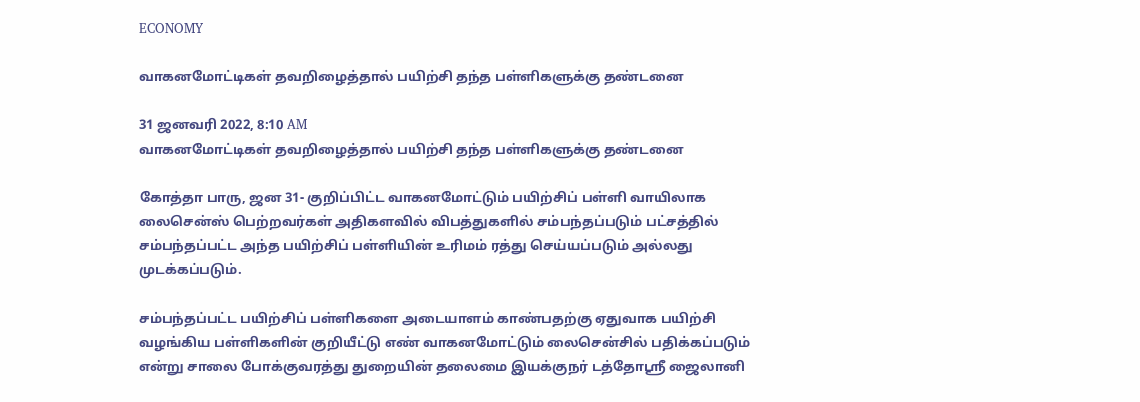ECONOMY

வாகனமோட்டிகள் தவறிழைத்தால் பயிற்சி தந்த பள்ளிகளுக்கு தண்டனை

31 ஜனவரி 2022, 8:10 AM
வாகனமோட்டிகள் தவறிழைத்தால் பயிற்சி தந்த பள்ளிகளுக்கு தண்டனை

கோத்தா பாரு, ஜன 31- குறிப்பிட்ட வாகனமோட்டும் பயிற்சிப் பள்ளி வாயிலாக லைசென்ஸ் பெற்றவர்கள் அதிகளவில் விபத்துகளில் சம்பந்தப்படும் பட்சத்தில் சம்பந்தப்பட்ட அந்த பயிற்சிப் பள்ளியின் உரிமம் ரத்து செய்யப்படும் அல்லது முடக்கப்படும்.

சம்பந்தப்பட்ட பயிற்சிப் பள்ளிகளை அடையாளம் காண்பதற்கு ஏதுவாக பயிற்சி வழங்கிய பள்ளிகளின் குறியீட்டு எண் வாகனமோட்டும் லைசென்சில் பதிக்கப்படும் என்று சாலை போக்குவரத்து துறையின் தலைமை இயக்குநர் டத்தோஸ்ரீ ஜைலானி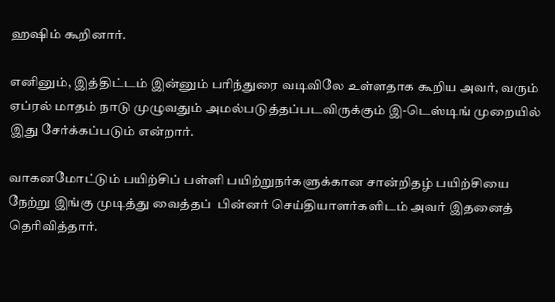ஹஷிம் கூறினார்.

எனினும், இத்திட்டம் இன்னும் பரிந்துரை வடிவிலே உள்ளதாக கூறிய அவர், வரும் ஏப்ரல் மாதம் நாடு முழுவதும் அமல்படுத்தப்படவிருக்கும் இ-டெஸ்டிங் முறையில் இது சேர்க்கப்படும் என்றார்.

வாகனமோட்டும் பயிற்சிப் பள்ளி பயிற்றுநர்களுக்கான சான்றிதழ் பயிற்சியை நேற்று இங்கு முடித்து வைத்தப்  பின்னர் செய்தியாளர்களிடம் அவர் இதனைத் தெரிவித்தார்.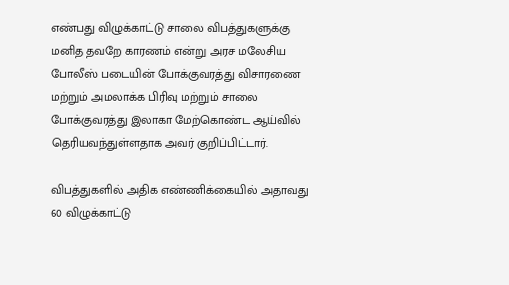எண்பது விழுக்காட்டு சாலை விபத்துகளுக்கு மனித தவறே காரணம் என்று அரச மலேசிய போலீஸ் படையின் போக்குவரத்து விசாரணை மற்றும் அமலாக்க பிரிவு மற்றும் சாலை போக்குவரத்து இலாகா மேற்கொண்ட ஆய்வில் தெரியவந்துள்ளதாக அவர் குறிப்பிட்டார்.

விபத்துகளில் அதிக எண்ணிக்கையில் அதாவது 60 விழுக்காட்டு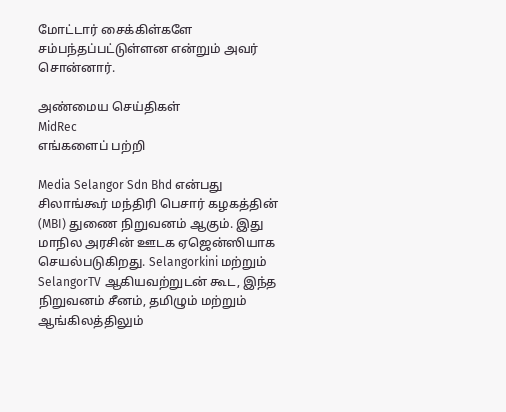மோட்டார் சைக்கிள்களே சம்பந்தப்பட்டுள்ளன என்றும் அவர் சொன்னார்.

அண்மைய செய்திகள்
MidRec
எங்களைப் பற்றி

Media Selangor Sdn Bhd என்பது சிலாங்கூர் மந்திரி பெசார் கழகத்தின் (MBI) துணை நிறுவனம் ஆகும். இது மாநில அரசின் ஊடக ஏஜென்ஸியாக செயல்படுகிறது. Selangorkini மற்றும் SelangorTV ஆகியவற்றுடன் கூட, இந்த நிறுவனம் சீனம், தமிழும் மற்றும் ஆங்கிலத்திலும்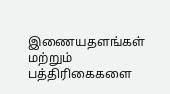இணையதளங்கள் மற்றும் பத்திரிகைகளை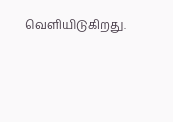வெளியிடுகிறது.